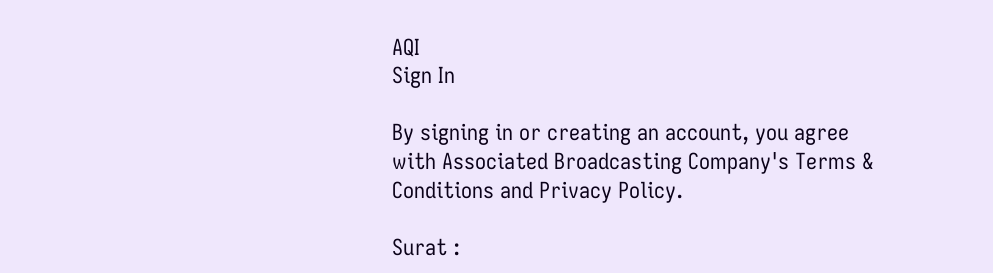AQI
Sign In

By signing in or creating an account, you agree with Associated Broadcasting Company's Terms & Conditions and Privacy Policy.

Surat :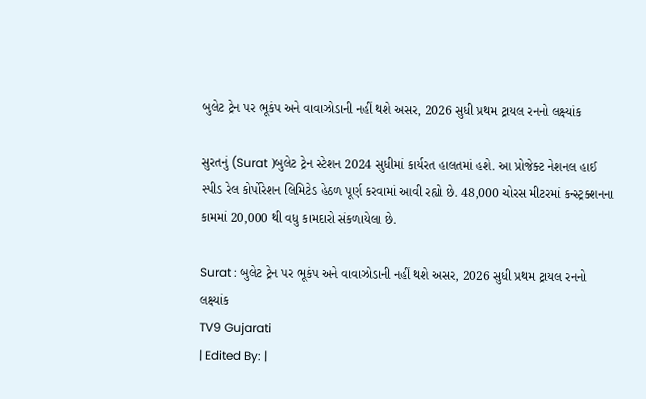બુલેટ ટ્રેન પર ભૂકંપ અને વાવાઝોડાની નહીં થશે અસર, 2026 સુધી પ્રથમ ટ્રાયલ રનનો લક્ષ્યાંક

સુરતનું (Surat )બુલેટ ટ્રેન સ્ટેશન 2024 સુધીમાં કાર્યરત હાલતમાં હશે. આ પ્રોજેક્ટ નેશનલ હાઈ સ્પીડ રેલ કોર્પોરેશન લિમિટેડ હેઠળ પૂર્ણ કરવામાં આવી રહ્યો છે. 48,000 ચોરસ મીટરમાં કન્સ્ટ્રક્શનના કામમાં 20,000 થી વધુ કામદારો સંકળાયેલા છે.

Surat : બુલેટ ટ્રેન પર ભૂકંપ અને વાવાઝોડાની નહીં થશે અસર, 2026 સુધી પ્રથમ ટ્રાયલ રનનો લક્ષ્યાંક
TV9 Gujarati
| Edited By: |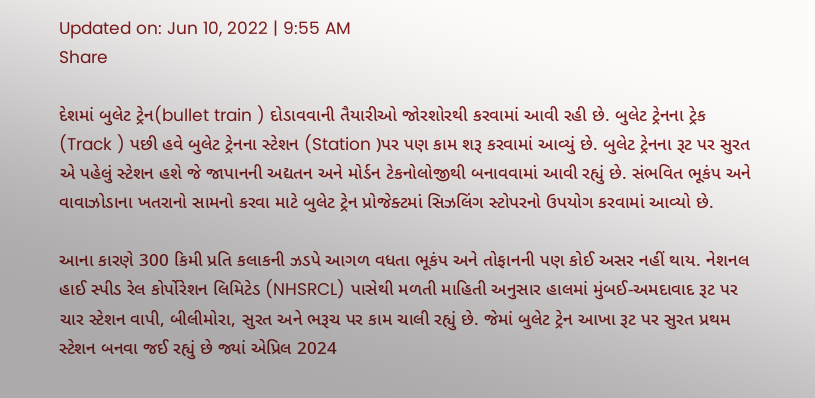Updated on: Jun 10, 2022 | 9:55 AM
Share

દેશમાં બુલેટ ટ્રેન(bullet train ) દોડાવવાની તૈયારીઓ જોરશોરથી કરવામાં આવી રહી છે. બુલેટ ટ્રેનના ટ્રેક (Track ) પછી હવે બુલેટ ટ્રેનના સ્ટેશન (Station )પર પણ કામ શરૂ કરવામાં આવ્યું છે. બુલેટ ટ્રેનના રૂટ પર સુરત એ પહેલું સ્ટેશન હશે જે જાપાનની અદ્યતન અને મોર્ડન ટેકનોલોજીથી બનાવવામાં આવી રહ્યું છે. સંભવિત ભૂકંપ અને વાવાઝોડાના ખતરાનો સામનો કરવા માટે બુલેટ ટ્રેન પ્રોજેક્ટમાં સિઝલિંગ સ્ટોપરનો ઉપયોગ કરવામાં આવ્યો છે.

આના કારણે 300 કિમી પ્રતિ કલાકની ઝડપે આગળ વધતા ભૂકંપ અને તોફાનની પણ કોઈ અસર નહીં થાય. નેશનલ હાઈ સ્પીડ રેલ કોર્પોરેશન લિમિટેડ (NHSRCL) પાસેથી મળતી માહિતી અનુસાર હાલમાં મુંબઈ-અમદાવાદ રૂટ પર ચાર સ્ટેશન વાપી, બીલીમોરા, સુરત અને ભરૂચ પર કામ ચાલી રહ્યું છે. જેમાં બુલેટ ટ્રેન આખા રૂટ પર સુરત પ્રથમ સ્ટેશન બનવા જઈ રહ્યું છે જ્યાં એપ્રિલ 2024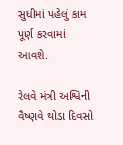સુધીમાં પહેલું કામ પૂર્ણ કરવામાં આવશે.

રેલવે મંત્રી અશ્વિની વૈષ્ણવે થોડા દિવસો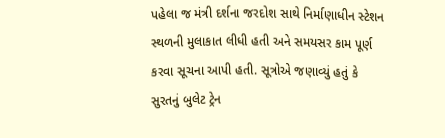પહેલા જ મંત્રી દર્શના જરદોશ સાથે નિર્માણાધીન સ્ટેશન સ્થળની મુલાકાત લીધી હતી અને સમયસર કામ પૂર્ણ કરવા સૂચના આપી હતી. સૂત્રોએ જણાવ્યું હતું કે સુરતનું બુલેટ ટ્રેન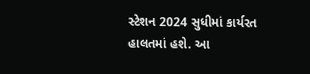સ્ટેશન 2024 સુધીમાં કાર્યરત હાલતમાં હશે. આ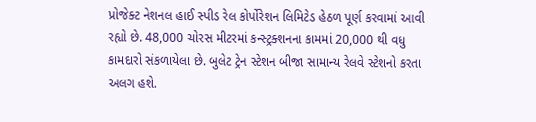પ્રોજેક્ટ નેશનલ હાઈ સ્પીડ રેલ કોર્પોરેશન લિમિટેડ હેઠળ પૂર્ણ કરવામાં આવી રહ્યો છે. 48,000 ચોરસ મીટરમાં કન્સ્ટ્રક્શનના કામમાં 20,000 થી વધુ કામદારો સંકળાયેલા છે. બુલેટ ટ્રેન સ્ટેશન બીજા સામાન્ય રેલવે સ્ટેશનો કરતા અલગ હશે.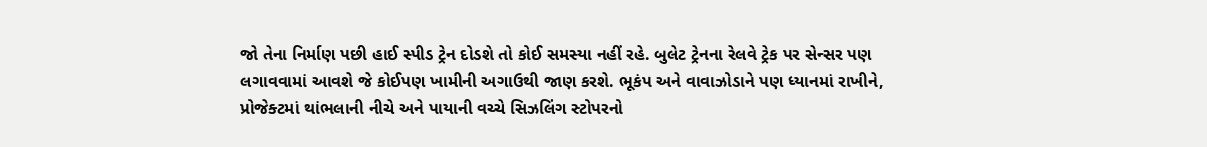જો તેના નિર્માણ પછી હાઈ સ્પીડ ટ્રેન દોડશે તો કોઈ સમસ્યા નહીં રહે. બુલેટ ટ્રેનના રેલવે ટ્રેક પર સેન્સર પણ લગાવવામાં આવશે જે કોઈપણ ખામીની અગાઉથી જાણ કરશે. ભૂકંપ અને વાવાઝોડાને પણ ધ્યાનમાં રાખીને, પ્રોજેક્ટમાં થાંભલાની નીચે અને પાયાની વચ્ચે સિઝલિંગ સ્ટોપરનો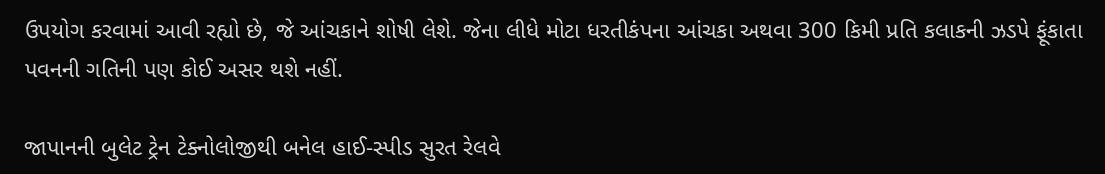ઉપયોગ કરવામાં આવી રહ્યો છે, જે આંચકાને શોષી લેશે. જેના લીધે મોટા ધરતીકંપના આંચકા અથવા 300 કિમી પ્રતિ કલાકની ઝડપે ફૂંકાતા પવનની ગતિની પણ કોઈ અસર થશે નહીં.

જાપાનની બુલેટ ટ્રેન ટેક્નોલોજીથી બનેલ હાઈ-સ્પીડ સુરત રેલવે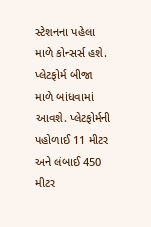સ્ટેશનના પહેલા માળે કોન્સર્સ હશે. પ્લેટફોર્મ બીજા માળે બાંધવામાં આવશે. પ્લેટફોર્મની પહોળાઈ 11 મીટર અને લંબાઈ 450 મીટર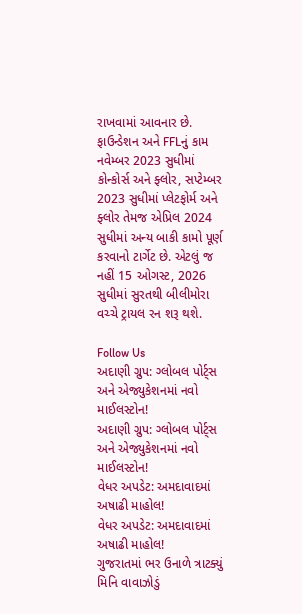રાખવામાં આવનાર છે. ફાઉન્ડેશન અને FFLનું કામ નવેમ્બર 2023 સુધીમાં કોન્કોર્સ અને ફ્લોર, સપ્ટેમ્બર 2023 સુધીમાં પ્લેટફોર્મ અને ફ્લોર તેમજ એપ્રિલ 2024 સુધીમાં અન્ય બાકી કામો પૂર્ણ કરવાનો ટાર્ગેટ છે. એટલું જ નહીં 15 ઓગસ્ટ, 2026 સુધીમાં સુરતથી બીલીમોરા વચ્ચે ટ્રાયલ રન શરૂ થશે.

Follow Us
અદાણી ગ્રુપ: ગ્લોબલ પોર્ટ્સ અને એજ્યુકેશનમાં નવો માઈલસ્ટોન!
અદાણી ગ્રુપ: ગ્લોબલ પોર્ટ્સ અને એજ્યુકેશનમાં નવો માઈલસ્ટોન!
વેધર અપડેટ: અમદાવાદમાં અષાઢી માહોલ!
વેધર અપડેટ: અમદાવાદમાં અષાઢી માહોલ!
ગુજરાતમાં ભર ઉનાળે ત્રાટક્યું મિનિ વાવાઝોડું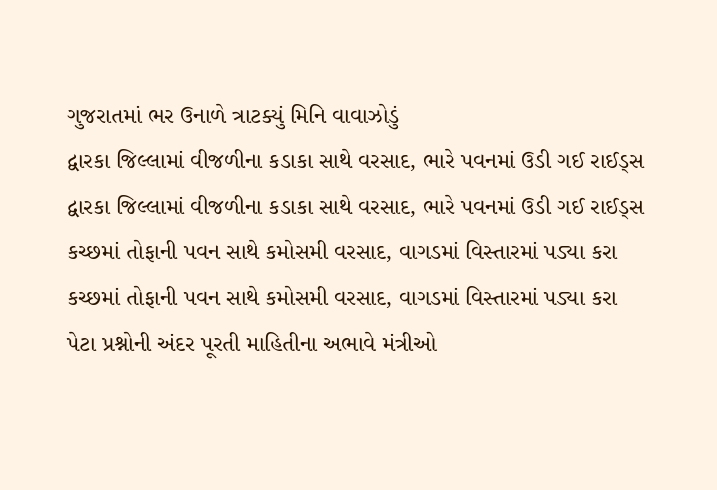ગુજરાતમાં ભર ઉનાળે ત્રાટક્યું મિનિ વાવાઝોડું
દ્વારકા જિલ્લામાં વીજળીના કડાકા સાથે વરસાદ, ભારે પવનમાં ઉડી ગઈ રાઈડ્સ
દ્વારકા જિલ્લામાં વીજળીના કડાકા સાથે વરસાદ, ભારે પવનમાં ઉડી ગઈ રાઈડ્સ
કચ્છમાં તોફાની પવન સાથે કમોસમી વરસાદ, વાગડમાં વિસ્તારમાં પડ્યા કરા
કચ્છમાં તોફાની પવન સાથે કમોસમી વરસાદ, વાગડમાં વિસ્તારમાં પડ્યા કરા
પેટા પ્રશ્નોની અંદર પૂરતી માહિતીના અભાવે મંત્રીઓ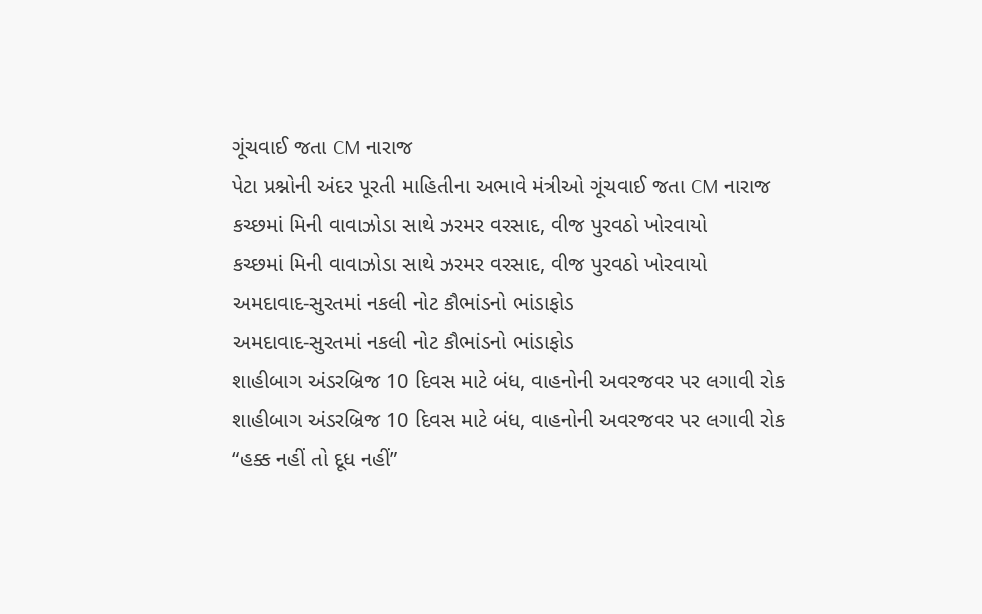ગૂંચવાઈ જતા CM નારાજ
પેટા પ્રશ્નોની અંદર પૂરતી માહિતીના અભાવે મંત્રીઓ ગૂંચવાઈ જતા CM નારાજ
કચ્છમાં મિની વાવાઝોડા સાથે ઝરમર વરસાદ, વીજ પુરવઠો ખોરવાયો
કચ્છમાં મિની વાવાઝોડા સાથે ઝરમર વરસાદ, વીજ પુરવઠો ખોરવાયો
અમદાવાદ-સુરતમાં નકલી નોટ કૌભાંડનો ભાંડાફોડ
અમદાવાદ-સુરતમાં નકલી નોટ કૌભાંડનો ભાંડાફોડ
શાહીબાગ અંડરબ્રિજ 10 દિવસ માટે બંધ, વાહનોની અવરજવર પર લગાવી રોક
શાહીબાગ અંડરબ્રિજ 10 દિવસ માટે બંધ, વાહનોની અવરજવર પર લગાવી રોક
“હક્ક નહીં તો દૂધ નહીં”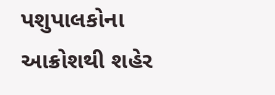પશુપાલકોના આક્રોશથી શહેર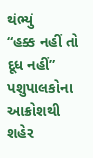થંભ્યું
“હક્ક નહીં તો દૂધ નહીં” પશુપાલકોના આક્રોશથી શહેર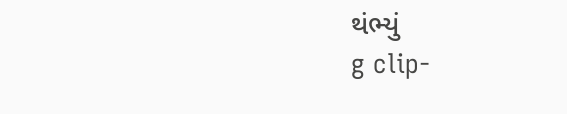થંભ્યું
g clip-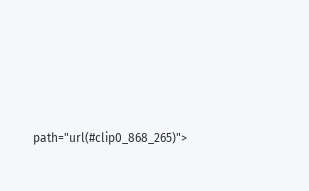path="url(#clip0_868_265)">